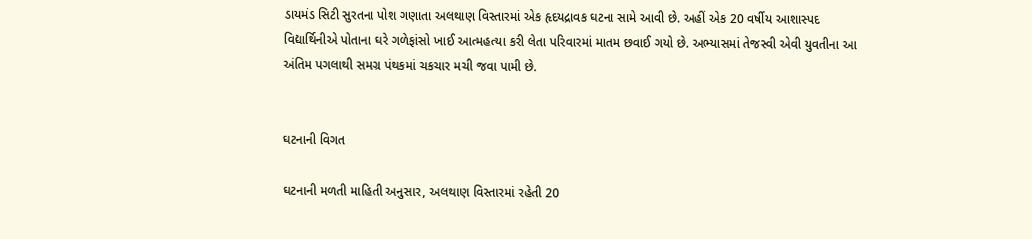ડાયમંડ સિટી સુરતના પોશ ગણાતા અલથાણ વિસ્તારમાં એક હૃદયદ્રાવક ઘટના સામે આવી છે. અહીં એક 20 વર્ષીય આશાસ્પદ વિદ્યાર્થિનીએ પોતાના ઘરે ગળેફાંસો ખાઈ આત્મહત્યા કરી લેતા પરિવારમાં માતમ છવાઈ ગયો છે. અભ્યાસમાં તેજસ્વી એવી યુવતીના આ અંતિમ પગલાથી સમગ્ર પંથકમાં ચકચાર મચી જવા પામી છે.


ઘટનાની વિગત

ઘટનાની મળતી માહિતી અનુસાર, અલથાણ વિસ્તારમાં રહેતી 20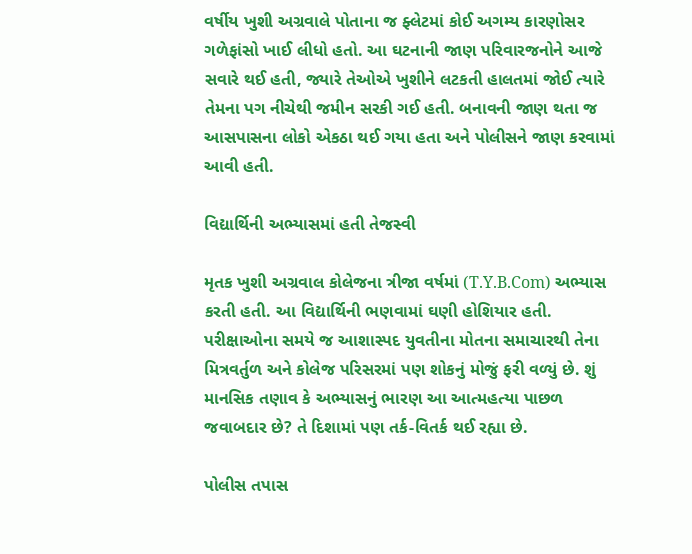વર્ષીય ખુશી અગ્રવાલે પોતાના જ ફ્લેટમાં કોઈ અગમ્ય કારણોસર ગળેફાંસો ખાઈ લીધો હતો. આ ઘટનાની જાણ પરિવારજનોને આજે સવારે થઈ હતી, જ્યારે તેઓએ ખુશીને લટકતી હાલતમાં જોઈ ત્યારે તેમના પગ નીચેથી જમીન સરકી ગઈ હતી. બનાવની જાણ થતા જ આસપાસના લોકો એકઠા થઈ ગયા હતા અને પોલીસને જાણ કરવામાં આવી હતી.

વિદ્યાર્થિની અભ્યાસમાં હતી તેજસ્વી

મૃતક ખુશી અગ્રવાલ કોલેજના ત્રીજા વર્ષમાં (T.Y.B.Com) અભ્યાસ કરતી હતી. આ વિદ્યાર્થિની ભણવામાં ઘણી હોશિયાર હતી. પરીક્ષાઓના સમયે જ આશાસ્પદ યુવતીના મોતના સમાચારથી તેના મિત્રવર્તુળ અને કોલેજ પરિસરમાં પણ શોકનું મોજું ફરી વળ્યું છે. શું માનસિક તણાવ કે અભ્યાસનું ભારણ આ આત્મહત્યા પાછળ જવાબદાર છે? તે દિશામાં પણ તર્ક-વિતર્ક થઈ રહ્યા છે.

પોલીસ તપાસ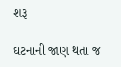શરૂ

ઘટનાની જાણ થતા જ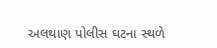અલથાણ પોલીસ ઘટના સ્થળે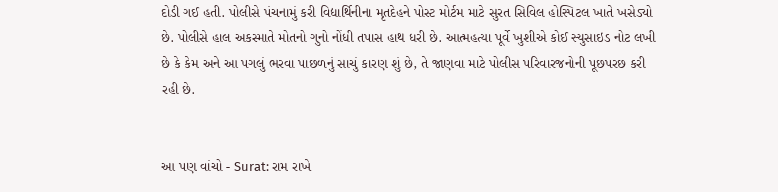દોડી ગઈ હતી. પોલીસે પંચનામું કરી વિદ્યાર્થિનીના મૃતદેહને પોસ્ટ મોર્ટમ માટે સુરત સિવિલ હોસ્પિટલ ખાતે ખસેડ્યો છે. પોલીસે હાલ અકસ્માતે મોતનો ગુનો નોંધી તપાસ હાથ ધરી છે. આત્મહત્યા પૂર્વે ખુશીએ કોઈ સ્યુસાઇડ નોટ લખી છે કે કેમ અને આ પગલું ભરવા પાછળનું સાચું કારણ શું છે, તે જાણવા માટે પોલીસ પરિવારજનોની પૂછપરછ કરી રહી છે.


આ પણ વાંચો - Surat: રામ રાખે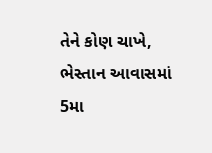તેને કોણ ચાખે, ભેસ્તાન આવાસમાં 5મા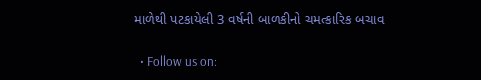માળેથી પટકાયેલી 3 વર્ષની બાળકીનો ચમત્કારિક બચાવ


  • Follow us on: